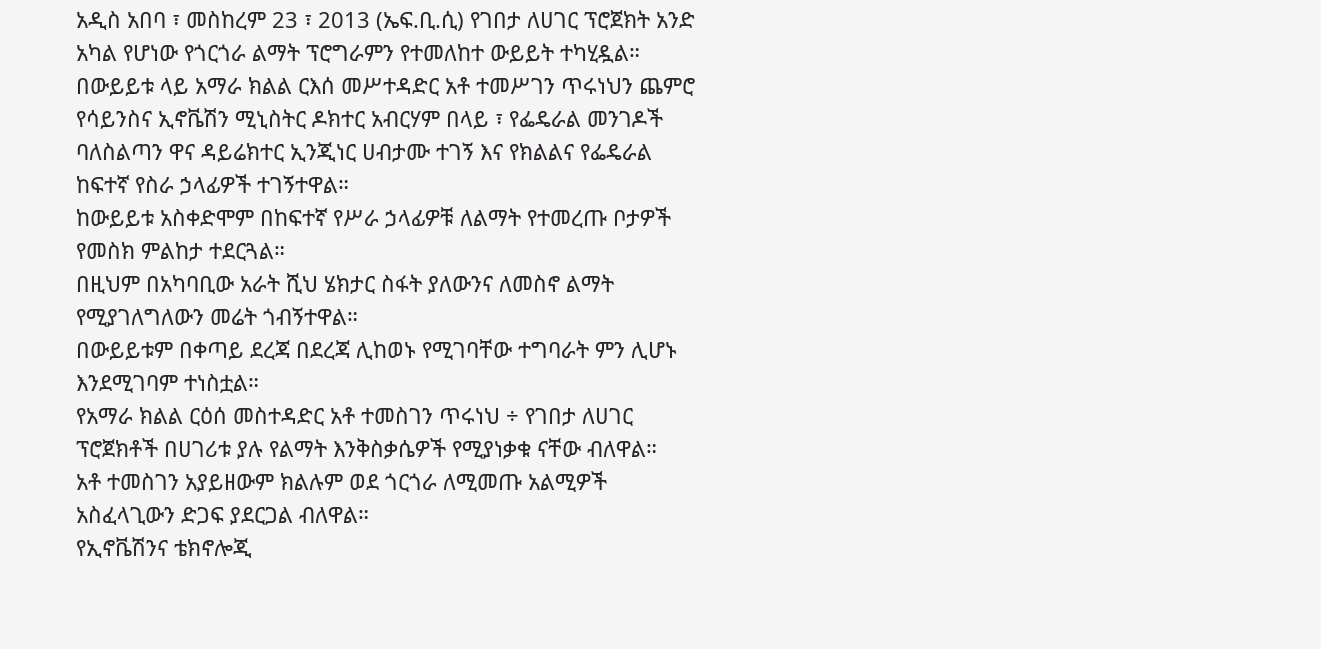አዲስ አበባ ፣ መስከረም 23 ፣ 2013 (ኤፍ.ቢ.ሲ) የገበታ ለሀገር ፕሮጀክት አንድ አካል የሆነው የጎርጎራ ልማት ፕሮግራምን የተመለከተ ውይይት ተካሂዷል።
በውይይቱ ላይ አማራ ክልል ርእሰ መሥተዳድር አቶ ተመሥገን ጥሩነህን ጨምሮ የሳይንስና ኢኖቬሽን ሚኒስትር ዶክተር አብርሃም በላይ ፣ የፌዴራል መንገዶች ባለስልጣን ዋና ዳይሬክተር ኢንጂነር ሀብታሙ ተገኝ እና የክልልና የፌዴራል ከፍተኛ የስራ ኃላፊዎች ተገኝተዋል።
ከውይይቱ አስቀድሞም በከፍተኛ የሥራ ኃላፊዎቹ ለልማት የተመረጡ ቦታዎች የመስክ ምልከታ ተደርጓል።
በዚህም በአካባቢው አራት ሺህ ሄክታር ስፋት ያለውንና ለመስኖ ልማት የሚያገለግለውን መሬት ጎብኝተዋል።
በውይይቱም በቀጣይ ደረጃ በደረጃ ሊከወኑ የሚገባቸው ተግባራት ምን ሊሆኑ እንደሚገባም ተነስቷል።
የአማራ ክልል ርዕሰ መስተዳድር አቶ ተመስገን ጥሩነህ ÷ የገበታ ለሀገር ፕሮጀክቶች በሀገሪቱ ያሉ የልማት እንቅስቃሴዎች የሚያነቃቁ ናቸው ብለዋል።
አቶ ተመስገን አያይዘውም ክልሉም ወደ ጎርጎራ ለሚመጡ አልሚዎች አስፈላጊውን ድጋፍ ያደርጋል ብለዋል።
የኢኖቬሽንና ቴክኖሎጂ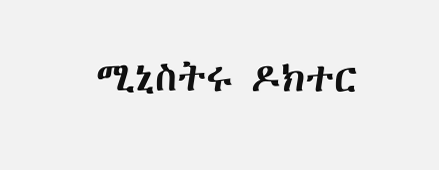ሚኒስትሩ ዶክተር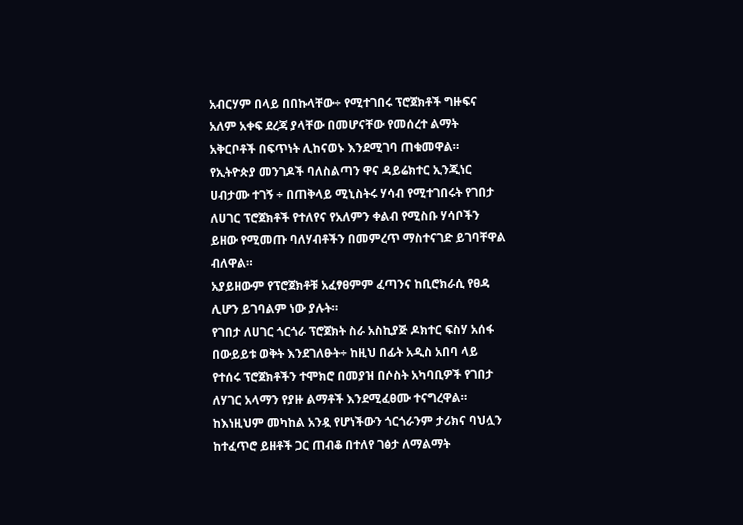አብርሃም በላይ በበኩላቸው÷ የሚተገበሩ ፕሮጀክቶች ግዙፍና አለም አቀፍ ደረጃ ያላቸው በመሆናቸው የመሰረተ ልማት አቅርቦቶች በፍጥነት ሊከናወኑ እንደሚገባ ጠቁመዋል።
የኢትዮጵያ መንገዶች ባለስልጣን ዋና ዳይሬክተር ኢንጂነር ሀብታሙ ተገኝ ÷ በጠቅላይ ሚኒስትሩ ሃሳብ የሚተገበሩት የገበታ ለሀገር ፕሮጀክቶች የተለየና የአለምን ቀልብ የሚስቡ ሃሳቦችን ይዘው የሚመጡ ባለሃብቶችን በመምረጥ ማስተናገድ ይገባቸዋል ብለዋል።
አያይዘውም የፕሮጀክቶቹ አፈፃፀምም ፈጣንና ከቢሮክራሲ የፀዳ ሊሆን ይገባልም ነው ያሉት።
የገበታ ለሀገር ጎርጎራ ፕሮጀክት ስራ አስኪያጅ ዶክተር ፍስሃ አሰፋ በውይይቱ ወቅት እንደገለፁት÷ ከዚህ በፊት አዲስ አበባ ላይ የተሰሩ ፕሮጀክቶችን ተሞክሮ በመያዝ በሶስት አካባቢዎች የገበታ ለሃገር አላማን የያዙ ልማቶች እንደሚፈፀሙ ተናግረዋል።
ከእነዚህም መካከል አንዷ የሆነችውን ጎርጎራንም ታሪክና ባህሏን ከተፈጥሮ ይዘቶች ጋር ጠብቆ በተለየ ገፅታ ለማልማት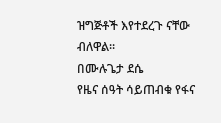ዝግጅቶች እየተደረጉ ናቸው ብለዋል።
በሙሉጌታ ደሴ
የዜና ሰዓት ሳይጠብቁ የፋና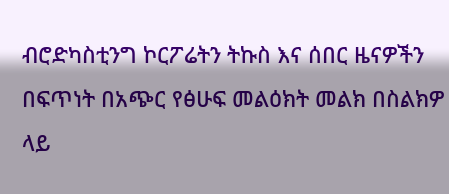ብሮድካስቲንግ ኮርፖሬትን ትኩስ እና ሰበር ዜናዎችን በፍጥነት በአጭር የፅሁፍ መልዕክት መልክ በስልክዎ ላይ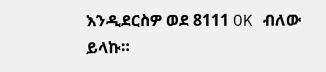እንዲደርስዎ ወደ 8111 OK ብለው ይላኩ።